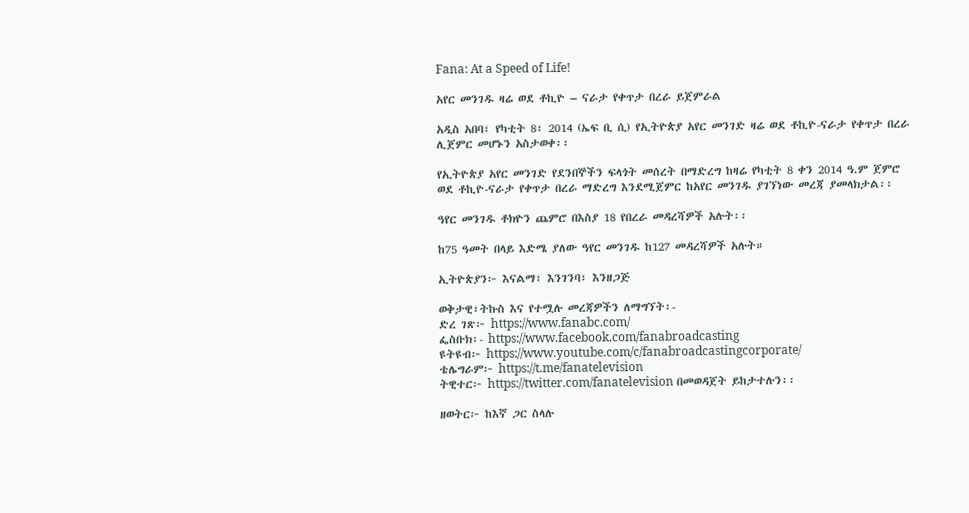Fana: At a Speed of Life!

አየር መንገዱ ዛሬ ወደ ቶኪዮ – ናራታ የቀጥታ በረራ ይጀምራል

አዲስ አበባ፣ የካቲት 8፣ 2014 (ኤፍ ቢ ሲ) የኢትዮጵያ አየር መንገድ ዛሬ ወደ ቶኪዮ-ናራታ የቀጥታ በረራ ሊጀምር መሆኑን አስታወቀ፡፡

የኢትዮጵያ አየር መንገድ የደንበኞችን ፍላጎት መሰረት በማድረግ ከዛሬ የካቲት 8 ቀን 2014 ዓ.ም ጀምሮ ወደ ቶኪዮ-ናራታ የቀጥታ በረራ ማድረግ እንደሚጀምር ከአየር መንገዱ ያገኘነው መረጃ ያመላክታል፡፡

ዓየር መንገዱ ቶክዮን ጨምሮ በእስያ 18 የበረራ መዳረሻዎች አሉት፡፡

ከ75 ዓመት በላይ እድሜ ያለው ዓየር መንገዱ ከ127 መዳረሻዎች አሉት።

ኢትዮጵያን፦ እናልማ፣ እንገንባ፣ እንዘጋጅ

ወቅታዊ፣ትኩስ እና የተሟሉ መረጃዎችን ለማግኘት፡-
ድረ ገጽ፦ https://www.fanabc.com/
ፌስቡክ፡- https://www.facebook.com/fanabroadcasting
ዩትዩብ፦ https://www.youtube.com/c/fanabroadcastingcorporate/
ቴሌግራም፦ https://t.me/fanatelevision
ትዊተር፦ https://twitter.com/fanatelevision በመወዳጀት ይከታተሉን፡፡

ዘወትር፦ ከእኛ ጋር ስላሉ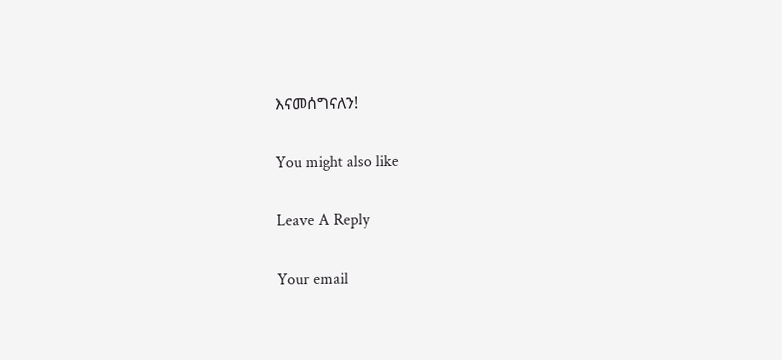እናመሰግናለን!

You might also like

Leave A Reply

Your email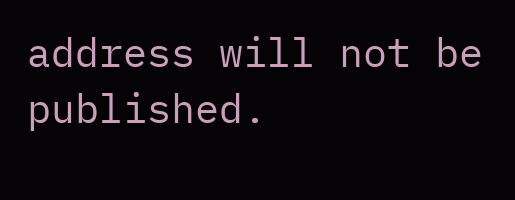address will not be published.